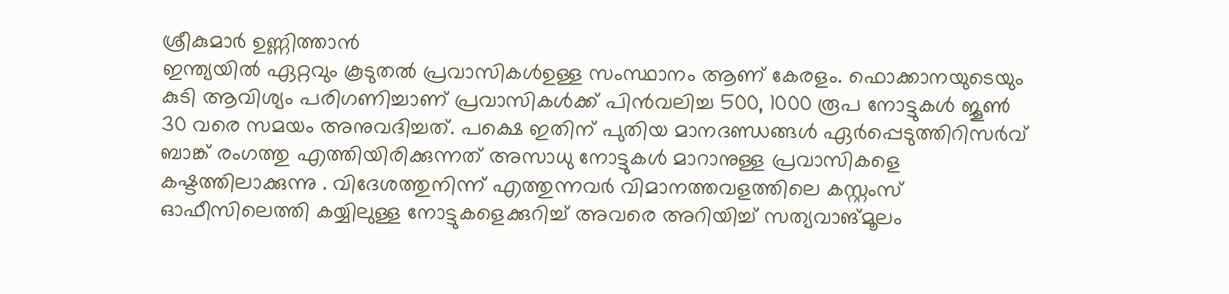ശ്രീകുമാർ ഉണ്ണിത്താൻ
ഇന്ത്യയിൽ ഏറ്റവും കൂടുതൽ പ്രവാസികൾഉള്ള സംസ്ഥാനം ആണ് കേരളം. ഫൊക്കാനയുടെയും കുടി ആവിശ്യം പരിഗണിച്ചാണ് പ്രവാസികൾക്ക് പിൻവലിച്ച 500, 1000 രൂപ നോട്ടുകൾ ജൂൺ 30 വരെ സമയം അനുവദിച്ചത്. പക്ഷെ ഇതിന് പുതിയ മാനദണ്ഡങ്ങൾ ഏർപ്പെടുത്തിറിസർവ് ബാങ്ക് രംഗത്തു എത്തിയിരിക്കുന്നത് അസാധു നോട്ടുകൾ മാറാനുള്ള പ്രവാസികളെ കഷ്ടത്തിലാക്കുന്നു . വിദേശത്തുനിന്ന് എത്തുന്നവർ വിമാനത്തവളത്തിലെ കസ്റ്റംസ് ഓഫീസിലെത്തി കയ്യിലുള്ള നോട്ടുകളെക്കുറിച്ച് അവരെ അറിയിച്ച് സത്യവാങ്മൂലം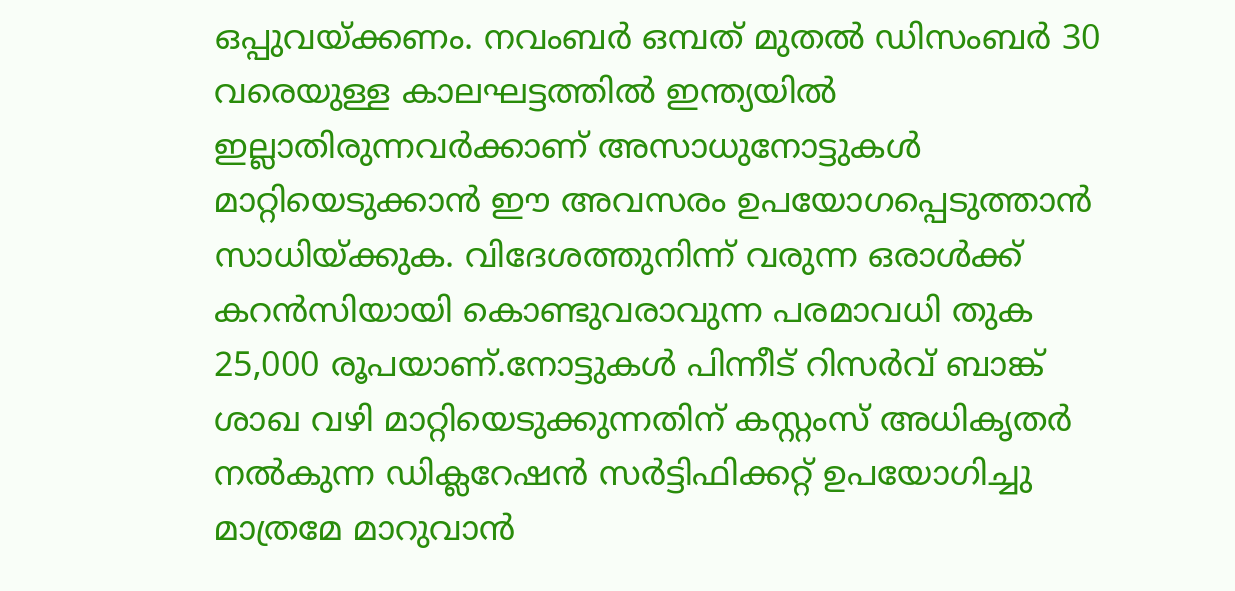ഒപ്പുവയ്ക്കണം. നവംബർ ഒമ്പത് മുതൽ ഡിസംബർ 30 വരെയുള്ള കാലഘട്ടത്തിൽ ഇന്ത്യയിൽ ഇല്ലാതിരുന്നവർക്കാണ് അസാധുനോട്ടുകൾ മാറ്റിയെടുക്കാൻ ഈ അവസരം ഉപയോഗപ്പെടുത്താൻ സാധിയ്ക്കുക. വിദേശത്തുനിന്ന് വരുന്ന ഒരാൾക്ക് കറൻസിയായി കൊണ്ടുവരാവുന്ന പരമാവധി തുക 25,000 രൂപയാണ്.നോട്ടുകൾ പിന്നീട് റിസർവ് ബാങ്ക് ശാഖ വഴി മാറ്റിയെടുക്കുന്നതിന് കസ്റ്റംസ് അധികൃതർ നൽകുന്ന ഡിക്ലറേഷൻ സർട്ടിഫിക്കറ്റ് ഉപയോഗിച്ചു മാത്രമേ മാറുവാൻ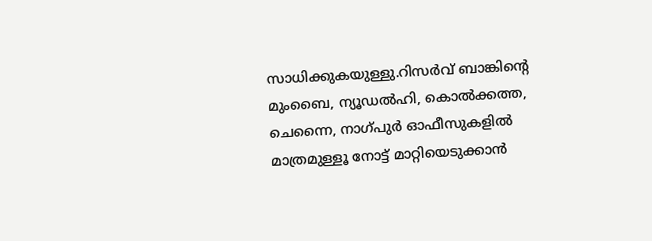സാധിക്കുകയുള്ളു.റിസർവ് ബാങ്കിന്റെ മുംബൈ, ന്യൂഡൽഹി, കൊൽക്കത്ത, ചെന്നൈ, നാഗ്പുർ ഓഫീസുകളിൽ മാത്രമുള്ളൂ നോട്ട് മാറ്റിയെടുക്കാൻ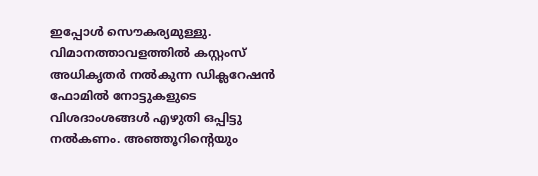ഇപ്പോൾ സൌകര്യമുള്ളു.
വിമാനത്താവളത്തിൽ കസ്റ്റംസ് അധികൃതർ നൽകുന്ന ഡിക്ലറേഷൻ ഫോമിൽ നോട്ടുകളുടെ വിശദാംശങ്ങൾ എഴുതി ഒപ്പിട്ടു നൽകണം. അഞ്ഞൂറിന്റെയും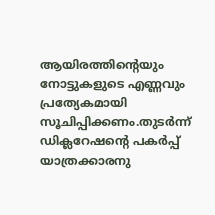ആയിരത്തിന്റെയും നോട്ടുകളുടെ എണ്ണവും പ്രത്യേകമായി സൂചിപ്പിക്കണം.തുടർന്ന് ഡിക്ലറേഷന്റെ പകർപ്പ് യാത്രക്കാരനു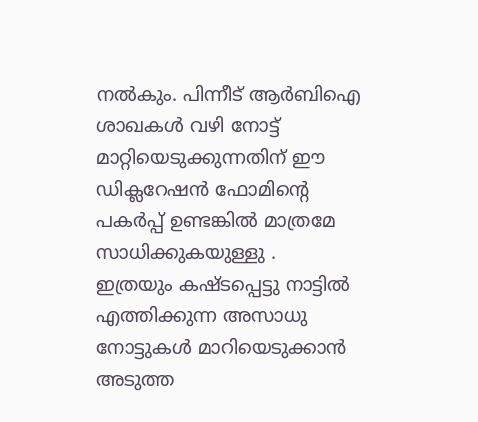നൽകും. പിന്നീട് ആർബിഐ ശാഖകൾ വഴി നോട്ട് മാറ്റിയെടുക്കുന്നതിന് ഈ ഡിക്ലറേഷൻ ഫോമിന്റെ പകർപ്പ് ഉണ്ടങ്കിൽ മാത്രമേ സാധിക്കുകയുള്ളു .
ഇത്രയും കഷ്ടപ്പെട്ടു നാട്ടിൽ എത്തിക്കുന്ന അസാധു നോട്ടുകൾ മാറിയെടുക്കാൻ അടുത്ത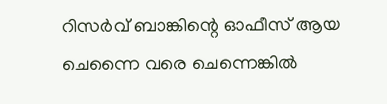റിസർവ് ബാങ്കിന്റെ ഓഫീസ് ആയ ചെന്നൈ വരെ ചെന്നെങ്കിൽ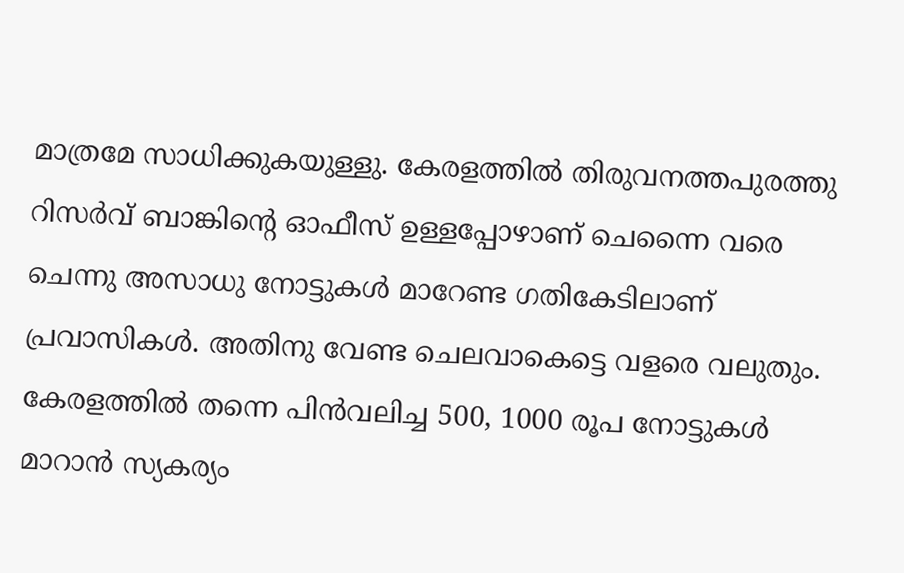മാത്രമേ സാധിക്കുകയുള്ളു. കേരളത്തിൽ തിരുവനത്തപുരത്തു റിസർവ് ബാങ്കിന്റെ ഓഫീസ് ഉള്ളപ്പോഴാണ് ചെന്നൈ വരെ ചെന്നു അസാധു നോട്ടുകൾ മാറേണ്ട ഗതികേടിലാണ് പ്രവാസികൾ. അതിനു വേണ്ട ചെലവാകെട്ടെ വളരെ വലുതും.
കേരളത്തിൽ തന്നെ പിൻവലിച്ച 500, 1000 രൂപ നോട്ടുകൾ മാറാൻ സ്യകര്യം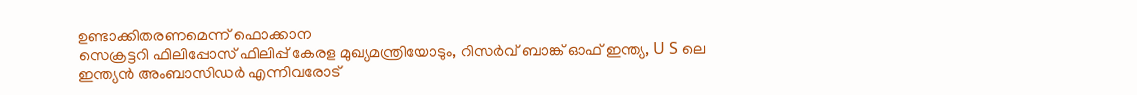ഉണ്ടാക്കിതരണമെന്ന് ഫൊക്കാന
സെക്രട്ടറി ഫിലിപ്പോസ് ഫിലിപ്പ് കേരള മുഖ്യമന്ത്രിയോടും, റിസർവ് ബാങ്ക് ഓഫ് ഇന്ത്യ, U S ലെ ഇന്ത്യൻ അംബാസിഡർ എന്നിവരോട്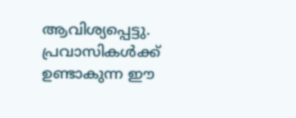ആവിശ്യപ്പെട്ടു. പ്രവാസികൾക്ക് ഉണ്ടാകുന്ന ഈ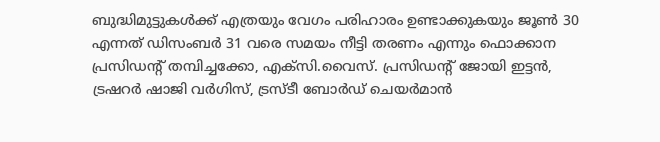ബുദ്ധിമുട്ടുകൾക്ക് എത്രയും വേഗം പരിഹാരം ഉണ്ടാക്കുകയും ജൂൺ 30 എന്നത് ഡിസംബർ 31 വരെ സമയം നീട്ടി തരണം എന്നും ഫൊക്കാന പ്രസിഡന്റ് തമ്പിച്ചക്കോ, എക്സി.വൈസ്. പ്രസിഡന്റ് ജോയി ഇട്ടൻ, ട്രഷറർ ഷാജി വർഗിസ്, ട്രസ്ടീ ബോർഡ് ചെയർമാൻ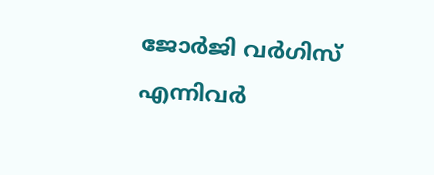ജോർജി വർഗിസ് എന്നിവർ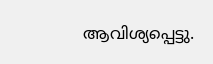ആവിശ്യപ്പെട്ടു.